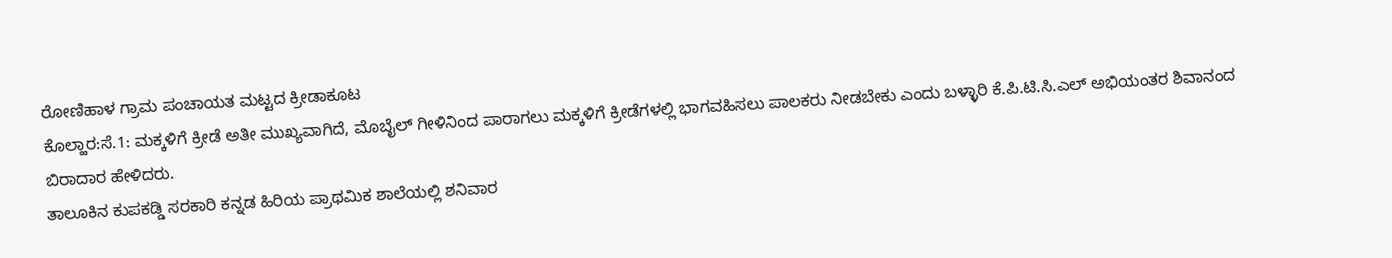ರೋಣಿಹಾಳ ಗ್ರಾಮ ಪಂಚಾಯತ ಮಟ್ಟದ ಕ್ರೀಡಾಕೂಟ
ಕೊಲ್ಹಾರ:ಸೆ.1: ಮಕ್ಕಳಿಗೆ ಕ್ರೀಡೆ ಅತೀ ಮುಖ್ಯವಾಗಿದೆ, ಮೊಬೈಲ್ ಗೀಳಿನಿಂದ ಪಾರಾಗಲು ಮಕ್ಕಳಿಗೆ ಕ್ರೀಡೆಗಳಲ್ಲಿ ಭಾಗವಹಿಸಲು ಪಾಲಕರು ನೀಡಬೇಕು ಎಂದು ಬಳ್ಳಾರಿ ಕೆ.ಪಿ.ಟಿ.ಸಿ.ಎಲ್ ಅಭಿಯಂತರ ಶಿವಾನಂದ ಬಿರಾದಾರ ಹೇಳಿದರು.
ತಾಲೂಕಿನ ಕುಪಕಡ್ಡಿ ಸರಕಾರಿ ಕನ್ನಡ ಹಿರಿಯ ಪ್ರಾಥಮಿಕ ಶಾಲೆಯಲ್ಲಿ ಶನಿವಾರ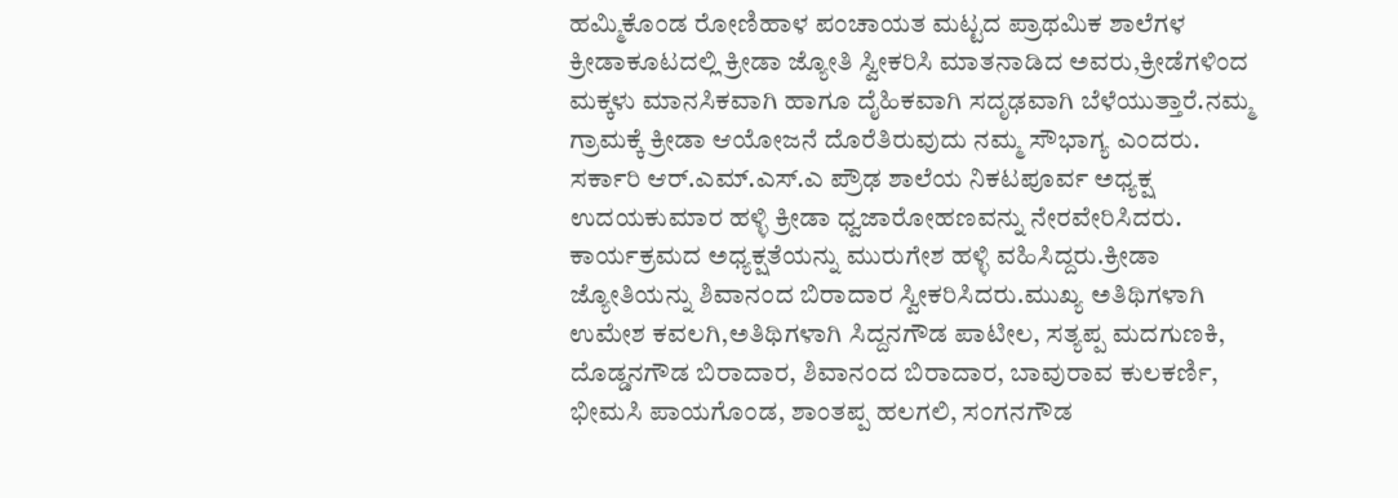ಹಮ್ಮಿಕೊಂಡ ರೋಣಿಹಾಳ ಪಂಚಾಯತ ಮಟ್ಟದ ಪ್ರಾಥಮಿಕ ಶಾಲೆಗಳ ಕ್ರೀಡಾಕೂಟದಲ್ಲಿ ಕ್ರೀಡಾ ಜ್ಯೋತಿ ಸ್ವೀಕರಿಸಿ ಮಾತನಾಡಿದ ಅವರು,ಕ್ರೀಡೆಗಳಿಂದ ಮಕ್ಕಳು ಮಾನಸಿಕವಾಗಿ ಹಾಗೂ ದೈಹಿಕವಾಗಿ ಸದೃಢವಾಗಿ ಬೆಳೆಯುತ್ತಾರೆ.ನಮ್ಮ ಗ್ರಾಮಕ್ಕೆ ಕ್ರೀಡಾ ಆಯೋಜನೆ ದೊರೆತಿರುವುದು ನಮ್ಮ ಸೌಭಾಗ್ಯ ಎಂದರು.
ಸರ್ಕಾರಿ ಆರ್.ಎಮ್.ಎಸ್.ಎ ಪ್ರೌಢ ಶಾಲೆಯ ನಿಕಟಪೂರ್ವ ಅಧ್ಯಕ್ಷ ಉದಯಕುಮಾರ ಹಳ್ಳಿ ಕ್ರೀಡಾ ಧ್ವಜಾರೋಹಣವನ್ನು ನೇರವೇರಿಸಿದರು. ಕಾರ್ಯಕ್ರಮದ ಅಧ್ಯಕ್ಷತೆಯನ್ನು ಮುರುಗೇಶ ಹಳ್ಳಿ ವಹಿಸಿದ್ದರು.ಕ್ರೀಡಾ ಜ್ಯೋತಿಯನ್ನು ಶಿವಾನಂದ ಬಿರಾದಾರ ಸ್ವೀಕರಿಸಿದರು.ಮುಖ್ಯ ಅತಿಥಿಗಳಾಗಿ ಉಮೇಶ ಕವಲಗಿ,ಅತಿಥಿಗಳಾಗಿ ಸಿದ್ದನಗೌಡ ಪಾಟೀಲ, ಸತ್ಯಪ್ಪ ಮದಗುಣಕಿ, ದೊಡ್ಡನಗೌಡ ಬಿರಾದಾರ, ಶಿವಾನಂದ ಬಿರಾದಾರ, ಬಾವುರಾವ ಕುಲಕರ್ಣಿ, ಭೀಮಸಿ ಪಾಯಗೊಂಡ, ಶಾಂತಪ್ಪ ಹಲಗಲಿ, ಸಂಗನಗೌಡ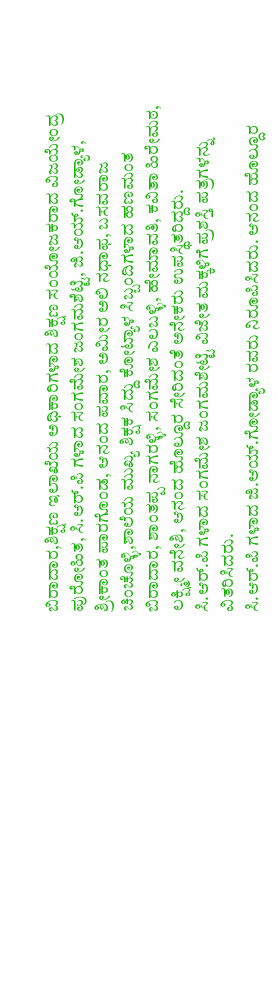ಬಿರಾದಾರ,ಶಿಕ್ಷಣ ಇಲಾಖೆಯ ಅಧಿಕಾರಿಗಳಾದ ಶಿಕ್ಷಣ ಸಂಯೋಜಕರಾದ ವಿಜಯೇಂದ್ರ ಪುರೋಹಿತ, ಸಿ.ಆರ್.ಪಿ ಗಳಾದ ಸಂಗಮೇಶ ಜಂಗಮಶೆಟ್ಟಿ, ಜಿ.ಆಯ್.ಗೋಡ್ಯಾಳ, ಶ್ರೀಕಾಂತ ಪಾರಗೊಂಡ, ಆನಂದ ಪವಾರ, ಅಮೀರ ಅಲಿ ನಧಾಫ, ಬಸವರಾಜ ಚಿಂಚೊಳ್ಳಿ,ಶಾಲೆಯ ಮುಖ್ಯ ಶಿಕ್ಷಕ ಸಿದ್ದು ಕೋಟ್ಯಾಳ ಸಿಬ್ಬಂದಿಗಳಾದ ಹಣಮಂತ ಬಿರಾದಾರ, ಶಾಂತಪ್ಪ ನಾಗರಳ್ಳಿ, ಸಂಗಮೇಶ ಎಲಬಳ್ಳಿ, ಹೇಮಾವತಿ, ಕವಿತಾ ಹಿರೇಮಠ, ಲಕ್ಷ್ಮೀ ವನೇಶಿ, ಆನಂದ ಹೊಲ್ದೂರ ಸೇರಿದಂತೆ ಅನೇಕರು ಉಪಸ್ಥಿತರಿದ್ದರು.
ಸಿ.ಆರ್.ಪಿ ಗಳಾದ ಸಂಗಮೇಶ ಜಂಗಮಶೇಟ್ಟಿ ವಿಜೇತ ಮಕ್ಕಳಿಗೆ ಪ್ರಶಸ್ತಿ ಪತ್ರಗಳನ್ನು ವಿತರಿಸಿದರು.
ಸಿ.ಆರ್.ಪಿ ಗಳಾದ ಜಿ.ಆಯ್.ಗೋಡ್ಯಾಳ ರವರು ನಿರೂಪಿಸಿದರು. ಆನಂದ ಹೊಲ್ದೂರ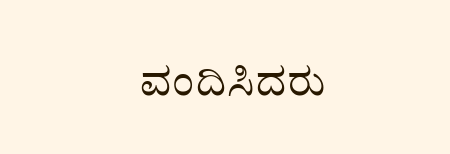ವಂದಿಸಿದರು